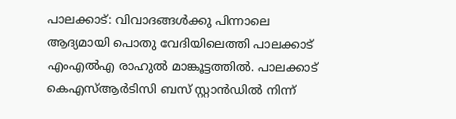പാലക്കാട്: വിവാദങ്ങൾക്കു പിന്നാലെ ആദ്യമായി പൊതു വേദിയിലെത്തി പാലക്കാട് എംഎൽഎ രാഹുൽ മാങ്കൂട്ടത്തിൽ. പാലക്കാട് കെഎസ്ആർടിസി ബസ് സ്റ്റാൻഡിൽ നിന്ന്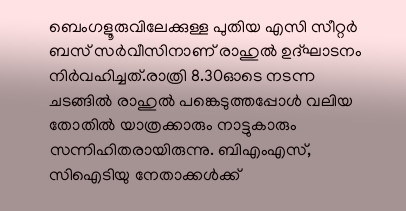ബെംഗളൂരുവിലേക്കുള്ള പുതിയ എസി സീറ്റർ ബസ് സർവീസിനാണ് രാഹുൽ ഉദ്ഘാടനം നിർവഹിച്ചത്.രാത്രി 8.30ഓടെ നടന്ന ചടങ്ങിൽ രാഹുൽ പങ്കെടുത്തപ്പോൾ വലിയ തോതിൽ യാത്രക്കാരും നാട്ടുകാരും സന്നിഹിതരായിരുന്നു. ബിഎംഎസ്, സിഐടിയു നേതാക്കൾക്ക്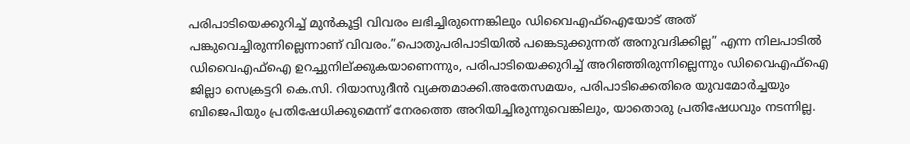പരിപാടിയെക്കുറിച്ച് മുൻകൂട്ടി വിവരം ലഭിച്ചിരുന്നെങ്കിലും ഡിവൈഎഫ്ഐയോട് അത് പങ്കുവെച്ചിരുന്നില്ലെന്നാണ് വിവരം.”പൊതുപരിപാടിയിൽ പങ്കെടുക്കുന്നത് അനുവദിക്കില്ല” എന്ന നിലപാടിൽ ഡിവൈഎഫ്ഐ ഉറച്ചുനില്ക്കുകയാണെന്നും, പരിപാടിയെക്കുറിച്ച് അറിഞ്ഞിരുന്നില്ലെന്നും ഡിവൈഎഫ്ഐ ജില്ലാ സെക്രട്ടറി കെ.സി. റിയാസുദീൻ വ്യക്തമാക്കി.അതേസമയം, പരിപാടിക്കെതിരെ യുവമോർച്ചയും ബിജെപിയും പ്രതിഷേധിക്കുമെന്ന് നേരത്തെ അറിയിച്ചിരുന്നുവെങ്കിലും, യാതൊരു പ്രതിഷേധവും നടന്നില്ല.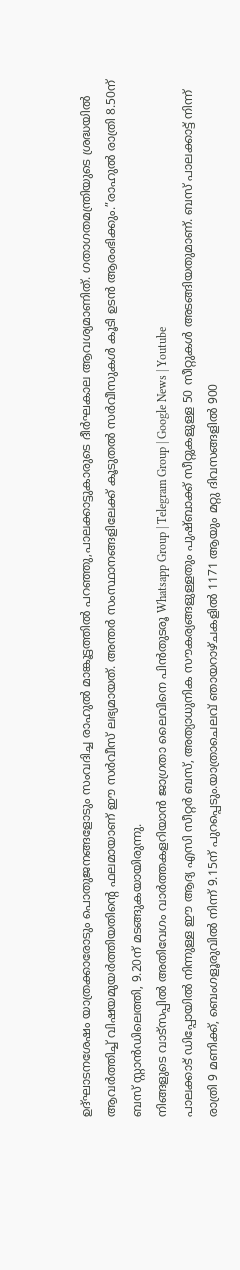ഉദ്ഘാടനശേഷം യാത്രക്കാരോടും പൊതുജനങ്ങളോടും സംവദിച്ച രാഹുൽ മാങ്കൂട്ടത്തിൽ പറഞ്ഞു,പാലക്കാട്ടുകാരുടെ ദീർഘകാല ആവശ്യമാണിത്. ഗതാഗതമന്ത്രിയുടെ ശ്രദ്ധയിൽ ആവർത്തിച്ച് വിഷയമുയർത്തിയതിന്റെ ഫലമായാണ് ഈ സർവീസ് ലഭ്യമായത്. അന്തർ സംസ്ഥാനങ്ങളിലേക്ക് കൂടുതൽ സർവീസുകൾ കൂടി ഉടൻ ആരംഭിക്കും.”രാഹുൽ രാത്രി 8.50ന് ബസ് സ്റ്റാൻഡിലെത്തി, 9.20ന് മടങ്ങുകയായിരുന്നു.
നിങ്ങളുടെ വാട്സപ്പിൽ അതിവേഗം വാർത്തകളറിയാൻ ജാഗ്രതാ ലൈവിനെ പിൻതുടരൂ Whatsapp Group | Telegram Group | Google News | Youtube
പാലക്കാട് ഡിപ്പോയിൽ നിന്നുള്ള ഈ ആദ്യ എസി സീറ്റർ ബസ്, അത്യാധുനിക സൗകര്യങ്ങളുള്ളതും പുഷ്ബാക്ക് സീറ്റുകളുള്ള 50 സീറ്റുകൾ അടങ്ങിയതുമാണ്. ബസ് പാലക്കാട്ട് നിന്ന് രാത്രി 9 മണിക്ക്, ബെംഗളൂരുവിൽ നിന്ന് 9.15ന് പുറപ്പെടും.യാത്രാചെലവ് ഞായറാഴ്ചകളിൽ 1171 ആയും മറ്റു ദിവസങ്ങളിൽ 900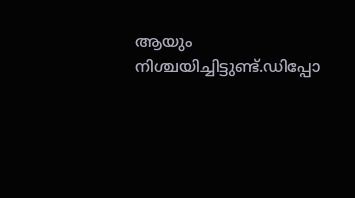ആയും നിശ്ചയിച്ചിട്ടുണ്ട്.ഡിപ്പോ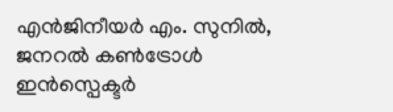എൻജിനീയർ എം. സുനിൽ, ജനറൽ കൺട്രോൾ ഇൻസ്പെക്ടർ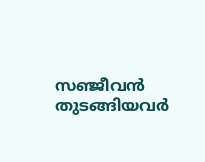സഞ്ജീവൻ തുടങ്ങിയവർ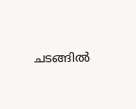ചടങ്ങിൽ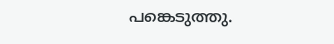പങ്കെടുത്തു.